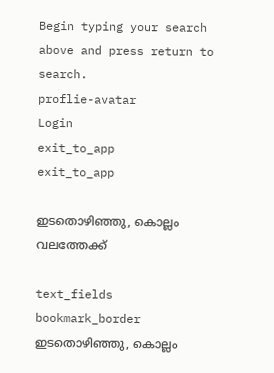Begin typing your search above and press return to search.
proflie-avatar
Login
exit_to_app
exit_to_app

ഇടതൊഴിഞ്ഞു, കൊല്ലം വലത്തേക്ക്

text_fields
bookmark_border
ഇടതൊഴിഞ്ഞു, കൊല്ലം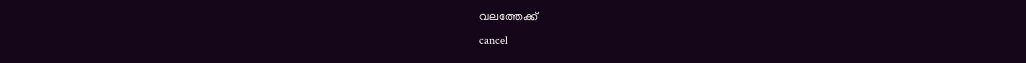വലത്തേക്ക്
cancel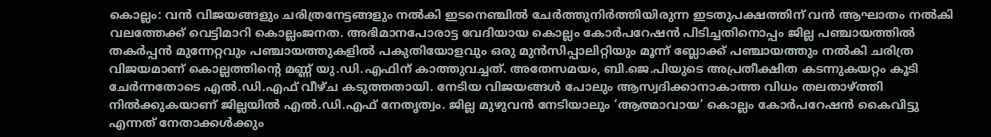കൊല്ലം: വൻ വിജയങ്ങളും ചരിത്രനേട്ടങ്ങളും നൽകി ഇടനെഞ്ചിൽ ചേർത്തുനിർത്തിയിരുന്ന ഇടതുപക്ഷത്തിന് വൻ ആഘാതം നൽകി വലത്തേക്ക് വെട്ടിമാറി കൊല്ലംജനത. അഭിമാനപോരാട്ട വേദിയായ കൊല്ലം കോർപറേഷൻ പിടിച്ചതിനൊപ്പം ജില്ല പഞ്ചായത്തിൽ തകർപ്പൻ മുന്നേറ്റവും പഞ്ചായത്തുകളിൽ പകുതിയോളവും ഒരു മുൻസിപ്പാലിറ്റിയും മൂന്ന് ബ്ലോക്ക് പഞ്ചായത്തും നൽകി ചരിത്ര വിജയമാണ് കൊല്ലത്തിന്‍റെ മണ്ണ് യു.ഡി.എഫിന് കാത്തുവച്ചത്. അതേസമയം, ബി.ജെ.പിയുടെ അപ്രതീക്ഷിത കടന്നുകയറ്റം കൂടി ചേർന്നതോടെ എൽ.ഡി.എഫ് വീഴ്ച കടുത്തതായി. നേടിയ വിജയങ്ങൾ പോലും ആസ്വദിക്കാനാകാത്ത വിധം തലതാഴ്ത്തി നിൽക്കുകയാണ് ജില്ലയിൽ എൽ.ഡി.എഫ് നേതൃത്വം. ജില്ല മുഴുവൻ നേടിയാലും ‘ആത്മാവായ’ കൊല്ലം കോർപറേഷൻ കൈവിട്ടു എന്നത് നേതാക്കൾക്കും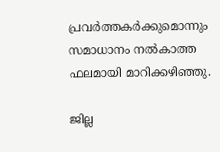പ്രവർത്തകർക്കുമൊന്നും സമാധാനം നൽകാത്ത ഫലമായി മാറിക്കഴിഞ്ഞു.

ജില്ല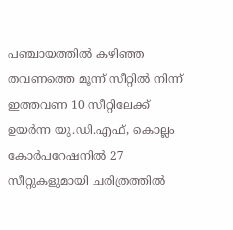പഞ്ചായത്തിൽ കഴിഞ്ഞ തവണത്തെ മൂന്ന് സീറ്റിൽ നിന്ന് ഇത്തവണ 10 സീറ്റിലേക്ക് ഉയർന്ന യു.ഡി.എഫ്, കൊല്ലം കോർപറേഷനിൽ 27 സീറ്റുകളുമായി ചരിത്രത്തിൽ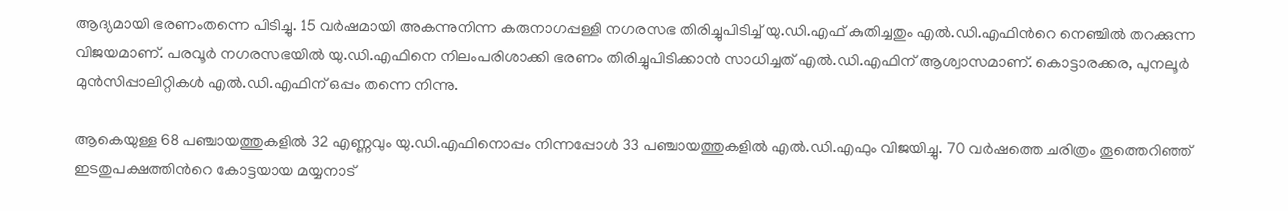ആദ്യമായി ഭരണംതന്നെ പിടിച്ചു. 15 വർഷമായി അകന്നുനിന്ന കരുനാഗപ്പള്ളി നഗരസഭ തിരിച്ചുപിടിച്ച് യു.ഡി.എഫ് കുതിച്ചതും എൽ.ഡി.എഫിന്‍റെ നെഞ്ചിൽ തറക്കുന്ന വിജയമാണ്. പരവൂർ നഗരസഭയിൽ യു.ഡി.എഫിനെ നിലംപരിശാക്കി ഭരണം തിരിച്ചുപിടിക്കാൻ സാധിച്ചത് എൽ.ഡി.എഫിന് ആശ്വാസമാണ്. കൊട്ടാരക്കര, പുനലൂർ മുൻസിപ്പാലിറ്റികൾ എൽ.ഡി.എഫിന് ഒപ്പം തന്നെ നിന്നു.

ആകെയുള്ള 68 പഞ്ചായത്തുകളിൽ 32 എണ്ണവും യു.ഡി.എഫിനൊപ്പം നിന്നപ്പോൾ 33 പഞ്ചായത്തുകളിൽ എൽ.ഡി.എഫും വിജയിച്ചു. 70 വർഷത്തെ ചരിത്രം തൂത്തെറിഞ്ഞ് ഇടതുപക്ഷത്തിന്‍റെ കോട്ടയായ മയ്യനാട്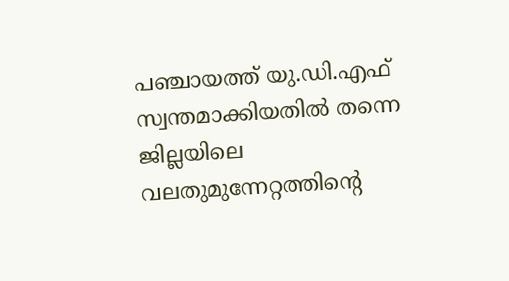പഞ്ചായത്ത് യു.ഡി.എഫ് സ്വന്തമാക്കിയതിൽ തന്നെ ജില്ലയിലെ വലതുമുന്നേറ്റത്തിന്‍റെ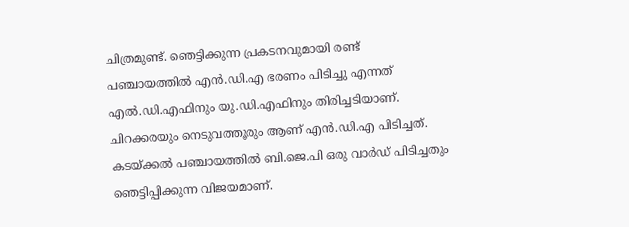ചിത്രമുണ്ട്. ഞെട്ടിക്കുന്ന പ്രകടനവുമായി രണ്ട് പഞ്ചായത്തിൽ എൻ.ഡി.എ ഭരണം പിടിച്ചു എന്നത് എൽ.ഡി.എഫിനും യു.ഡി.എഫിനും തിരിച്ചടിയാണ്. ചിറക്കരയും നെടുവത്തൂരും ആണ് എൻ.ഡി.എ പിടിച്ചത്. കടയ്ക്കൽ പഞ്ചായത്തിൽ ബി.ജെ.പി ഒരു വാർഡ് പിടിച്ചതും ഞെട്ടിപ്പിക്കുന്ന വിജയമാണ്.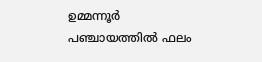ഉമ്മന്നൂർ പഞ്ചായത്തിൽ ഫലം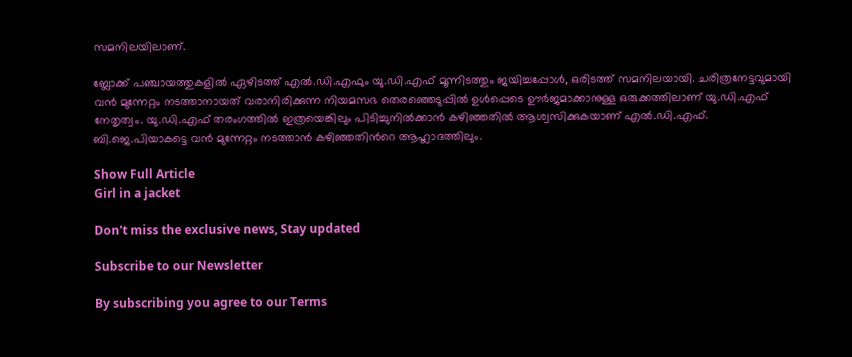സമനിലയിലാണ്.

ബ്ലോക്ക് പഞ്ചായത്തുകളിൽ ഏഴിടത്ത് എൽ.ഡി.എഫും യു.ഡി.എഫ് മൂന്നിടത്തും ജയിച്ചപ്പോൾ, ഒരിടത്ത് സമനിലയായി. ചരിത്രനേട്ടവുമായി വൻ മുന്നേറ്റം നടത്താനായത് വരാനിരിക്കുന്ന നിയമസഭ തെരഞ്ഞെടുപ്പിൽ ഉൾപ്പെടെ ഊർജമാക്കാനുള്ള ഒരുക്കത്തിലാണ് യു.ഡി.എഫ് നേതൃത്വം. യു.ഡി.എഫ് തരംഗത്തിൽ ഇത്രയെങ്കിലും പിടിച്ചുനിൽക്കാൻ കഴിഞ്ഞതിൽ ആശ്വസിക്കുകയാണ് എൽ.ഡി.എഫ്. ബി.ജെ.പിയാകട്ടെ വൻ മുന്നേറ്റം നടത്താൻ കഴിഞ്ഞതിന്‍റെ ആഹ്ലാദത്തിലും.

Show Full Article
Girl in a jacket

Don't miss the exclusive news, Stay updated

Subscribe to our Newsletter

By subscribing you agree to our Terms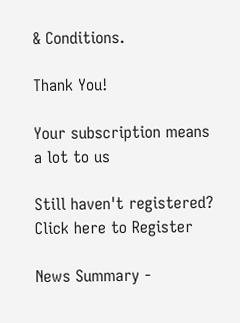& Conditions.

Thank You!

Your subscription means a lot to us

Still haven't registered? Click here to Register

News Summary -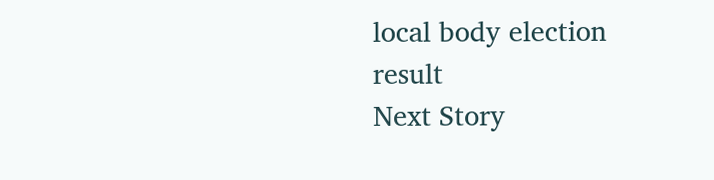local body election result
Next Story